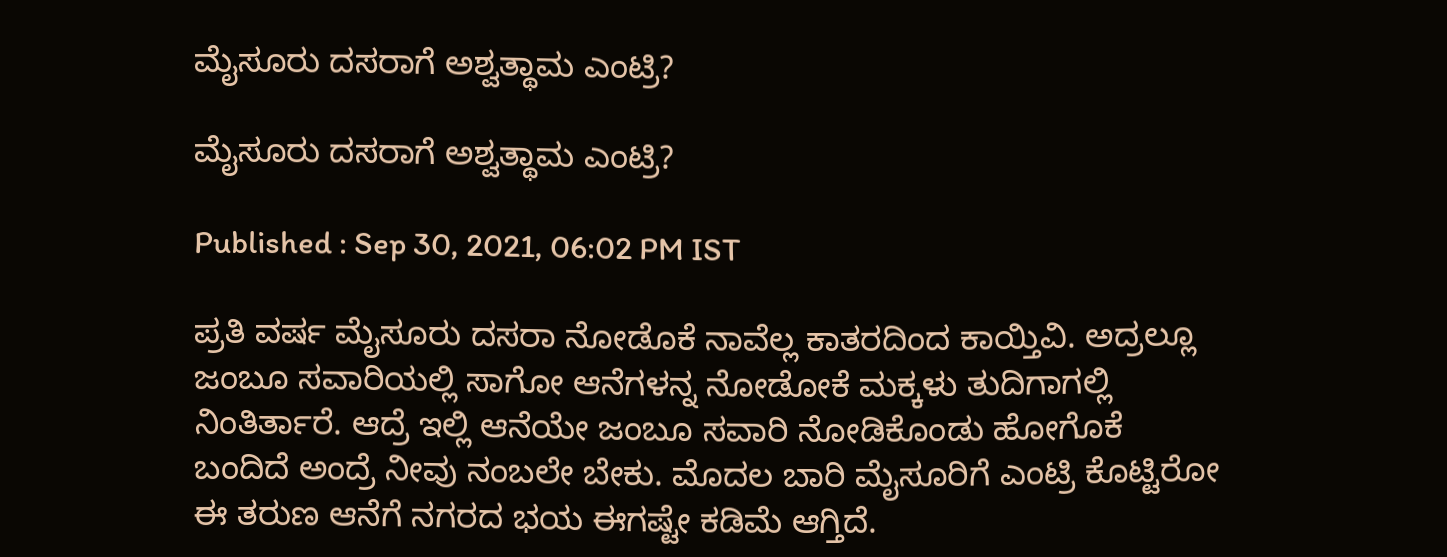ಮೈಸೂರು ದಸರಾಗೆ ಅಶ್ವತ್ಥಾಮ ಎಂಟ್ರಿ?

ಮೈಸೂರು ದಸರಾಗೆ ಅಶ್ವತ್ಥಾಮ ಎಂಟ್ರಿ?

Published : Sep 30, 2021, 06:02 PM IST

ಪ್ರತಿ ವರ್ಷ ಮೈಸೂರು ದಸರಾ ನೋಡೊಕೆ ನಾವೆಲ್ಲ ಕಾತರದಿಂದ ಕಾಯ್ತಿವಿ. ಅದ್ರಲ್ಲೂ ಜಂಬೂ ಸವಾರಿಯಲ್ಲಿ ಸಾಗೋ ಆನೆಗಳನ್ನ ನೋಡೋಕೆ ಮಕ್ಕಳು ತುದಿಗಾಗಲ್ಲಿ ನಿಂತಿರ್ತಾರೆ. ಆದ್ರೆ ಇಲ್ಲಿ ಆನೆಯೇ ಜಂಬೂ ಸವಾರಿ ನೋಡಿಕೊಂಡು ಹೋಗೊಕೆ ಬಂದಿದೆ ಅಂದ್ರೆ ನೀವು ನಂಬಲೇ ಬೇಕು. ಮೊದಲ ಬಾರಿ ಮೈಸೂರಿಗೆ ಎಂಟ್ರಿ ಕೊಟ್ಟಿರೋ ಈ ತರುಣ ಆನೆಗೆ ನಗರದ ಭಯ ಈಗಷ್ಟೇ ಕಡಿಮೆ ಆಗ್ತಿದೆ.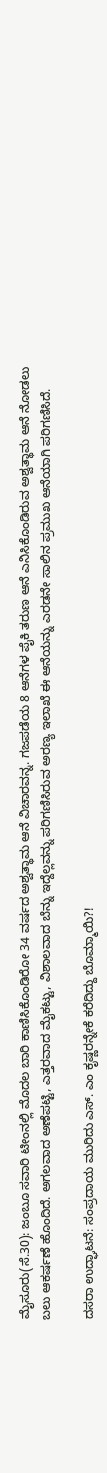ಮೈಸೂರು(ಸೆ.30): ಜಂಬೂ ಸವಾರಿ ಟೀಂನಲ್ಲಿ ಮೊದಲ ಬಾರಿ ಕಾಣಿಸಿಕೊಂಡಿರೋ 34 ವರ್ಷದ ಅಶ್ವತ್ಥಾಮ ಆನೆ ವಿಚಾರವನ್ನ. ಗಜಪಡೆಯ 8 ಆನೆಗಳ ಪೈಕಿ ತರುಣ ಆನೆ ಎನಿಸಿಕೊಂಡಿರುವ ಅಶ್ವತ್ಥಾಮ ಆನೆ ನೋಡಲು ಬಲು ಆಕರ್ಷಣೆ ಹೊಂದಿದೆ. ಅಗಲವಾದ ಅಣೆಪಟ್ಟಿ, ಎತ್ತರವಾದ ಮೈಕಟ್ಟು, ವಿಶಾಲವಾದ ಬೆನ್ನು ಇದ್ದೆಲ್ಲವನ್ನು ಪರಿಗಣಿಸಿರುವ ಅರಣ್ಯ ಇಲಾಖೆ ಈ ಆನೆಯನ್ನು ಎರಡನೇ ಸಾಲಿನ ಪ್ರಮುಖ ಆನೆಯಾಗಿ ಪರಿಗಣಿಸಿದೆ.

ದಸರಾ ಉದ್ಘಾಟನೆ: ಸಂಪ್ರದಾಯ ಮುರಿದು ಎಸ್‌. ಎಂ ಕೃಷ್ಣರನ್ನೇಕೆ ಕರೆದಿದ್ದು ಬೊಮ್ಮಾಯಿ?!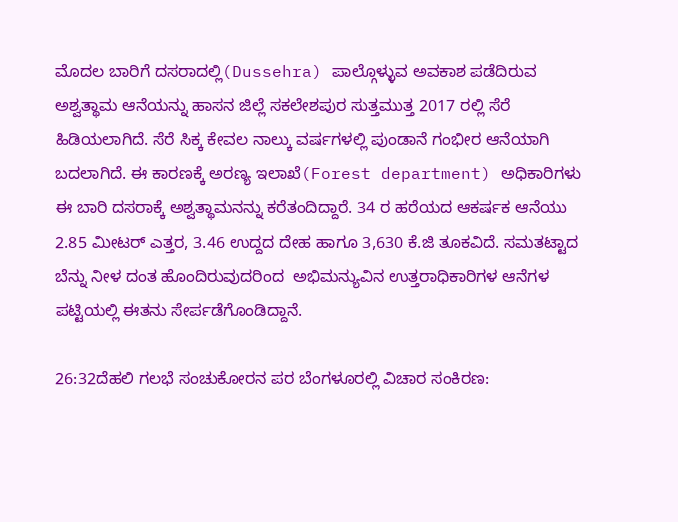ಮೊದಲ ಬಾರಿಗೆ ದಸರಾದಲ್ಲಿ(Dussehra) ಪಾಲ್ಗೊಳ್ಳುವ ಅವಕಾಶ ಪಡೆದಿರುವ ಅಶ್ವತ್ಥಾಮ ಆನೆಯನ್ನು ಹಾಸನ ಜಿಲ್ಲೆ ಸಕಲೇಶಪುರ ಸುತ್ತಮುತ್ತ 2017 ರಲ್ಲಿ ಸೆರೆ ಹಿಡಿಯಲಾಗಿದೆ. ಸೆರೆ ಸಿಕ್ಕ ಕೇವಲ ನಾಲ್ಕು ವರ್ಷಗಳಲ್ಲಿ ಪುಂಡಾನೆ ಗಂಭೀರ ಆನೆಯಾಗಿ ಬದಲಾಗಿದೆ. ಈ ಕಾರಣಕ್ಕೆ ಅರಣ್ಯ ಇಲಾಖೆ(Forest department) ಅಧಿಕಾರಿಗಳು ಈ ಬಾರಿ ದಸರಾಕ್ಕೆ ಅಶ್ವತ್ಥಾಮನನ್ನು ಕರೆತಂದಿದ್ದಾರೆ. 34 ರ ಹರೆಯದ ಆಕರ್ಷಕ ಆನೆಯು 2.85 ಮೀಟರ್ ಎತ್ತರ, 3.46 ಉದ್ದದ ದೇಹ ಹಾಗೂ 3,630 ಕೆ.ಜಿ ತೂಕವಿದೆ. ಸಮತಟ್ಟಾದ ಬೆನ್ನು ನೀಳ ದಂತ ಹೊಂದಿರುವುದರಿಂದ  ಅಭಿಮನ್ಯುವಿನ ಉತ್ತರಾಧಿಕಾರಿಗಳ ಆನೆಗಳ ಪಟ್ಟಿಯಲ್ಲಿ ಈತನು ಸೇರ್ಪಡೆಗೊಂಡಿದ್ದಾನೆ.

26:32ದೆಹಲಿ ಗಲಭೆ ಸಂಚುಕೋರನ ಪರ ಬೆಂಗಳೂರಲ್ಲಿ ವಿಚಾರ ಸಂಕಿರಣ: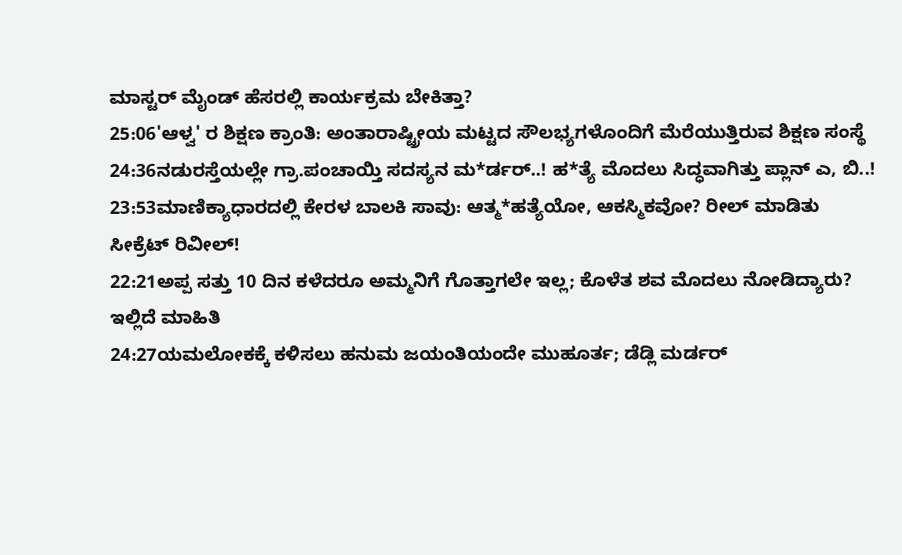ಮಾಸ್ಟರ್ ಮೈಂಡ್ ಹೆಸರಲ್ಲಿ ಕಾರ್ಯಕ್ರಮ ಬೇಕಿತ್ತಾ?
25:06'ಆಳ್ವ' ರ ಶಿಕ್ಷಣ ಕ್ರಾಂತಿ: ಅಂತಾರಾಷ್ಟ್ರೀಯ ಮಟ್ಟದ ಸೌಲಭ್ಯಗಳೊಂದಿಗೆ ಮೆರೆಯುತ್ತಿರುವ ಶಿಕ್ಷಣ ಸಂಸ್ಥೆ
24:36ನಡುರಸ್ತೆಯಲ್ಲೇ ಗ್ರಾ.ಪಂಚಾಯ್ತಿ ಸದಸ್ಯನ ಮ*ರ್ಡರ್..! ಹ*ತ್ಯೆ ಮೊದಲು ಸಿದ್ಧವಾಗಿತ್ತು ಪ್ಲಾನ್‌ ಎ, ಬಿ..!
23:53ಮಾಣಿಕ್ಯಾಧಾರದಲ್ಲಿ ಕೇರಳ ಬಾಲಕಿ ಸಾವು: ಆತ್ಮ*ಹತ್ಯೆಯೋ, ಆಕಸ್ಮಿಕವೋ? ರೀಲ್ ಮಾಡಿತು ಸೀಕ್ರೆಟ್ ರಿವೀಲ್!
22:21ಅಪ್ಪ ಸತ್ತು 10 ದಿನ ಕಳೆದರೂ ಅಮ್ಮನಿಗೆ ಗೊತ್ತಾಗಲೇ ಇಲ್ಲ; ಕೊಳೆತ ಶವ ಮೊದಲು ನೋಡಿದ್ಯಾರು? ಇಲ್ಲಿದೆ ಮಾಹಿತಿ
24:27ಯಮಲೋಕಕ್ಕೆ ಕಳಿಸಲು ಹನುಮ ಜಯಂತಿಯಂದೇ ಮುಹೂರ್ತ; ಡೆಡ್ಲಿ ಮರ್ಡರ್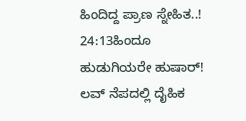ಹಿಂದಿದ್ದ ಪ್ರಾಣ ಸ್ನೇಹಿತ..!
24:13ಹಿಂದೂ ಹುಡುಗಿಯರೇ ಹುಷಾರ್! ಲವ್ ನೆಪದಲ್ಲಿ ದೈಹಿಕ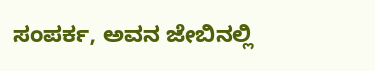ಸಂಪರ್ಕ, ಅವನ ಜೇಬಿನಲ್ಲಿ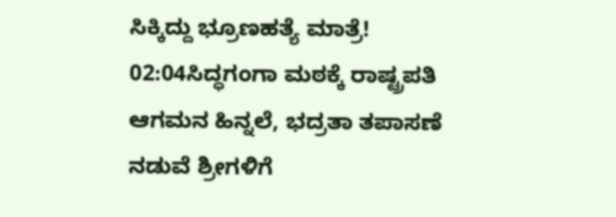ಸಿಕ್ಕಿದ್ದು ಭ್ರೂಣಹತ್ಯೆ ಮಾತ್ರೆ!
02:04ಸಿದ್ಧಗಂಗಾ ಮಠಕ್ಕೆ ರಾಷ್ಟ್ರಪತಿ ಆಗಮನ ಹಿನ್ನಲೆ, ಭದ್ರತಾ ತಪಾಸಣೆ ನಡುವೆ ಶ್ರೀಗಳಿಗೆ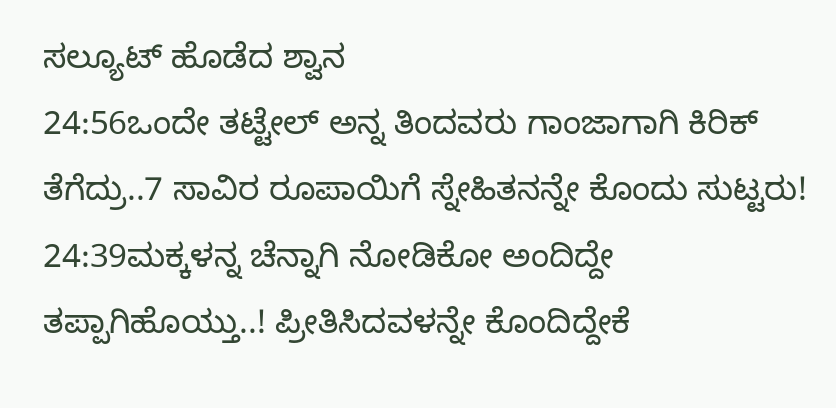ಸಲ್ಯೂಟ್ ಹೊಡೆದ ಶ್ವಾನ
24:56ಒಂದೇ ತಟ್ಟೇಲ್‌ ಅನ್ನ ತಿಂದವರು ಗಾಂಜಾಗಾಗಿ ಕಿರಿಕ್‌ ತೆಗೆದ್ರು..7 ಸಾವಿರ ರೂಪಾಯಿಗೆ ಸ್ನೇಹಿತನನ್ನೇ ಕೊಂದು ಸುಟ್ಟರು!
24:39ಮಕ್ಕಳನ್ನ ಚೆನ್ನಾಗಿ ನೋಡಿಕೋ ಅಂದಿದ್ದೇ ತಪ್ಪಾಗಿಹೊಯ್ತು..! ಪ್ರೀತಿಸಿದವಳನ್ನೇ ಕೊಂದಿದ್ದೇಕೆ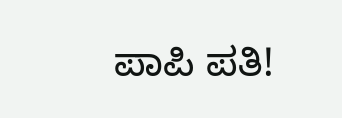ಪಾಪಿ ಪತಿ!